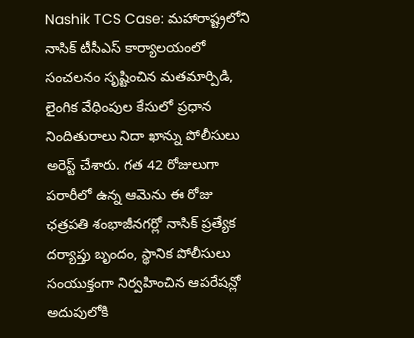Nashik TCS Case: మహారాష్ట్రలోని నాసిక్ టీసీఎస్ కార్యాలయంలో సంచలనం సృష్టించిన మతమార్పిడి, లైంగిక వేధింపుల కేసులో ప్రధాన నిందితురాలు నిదా ఖాన్ను పోలీసులు అరెస్ట్ చేశారు. గత 42 రోజులుగా పరారీలో ఉన్న ఆమెను ఈ రోజు ఛత్రపతి శంభాజీనగర్లో నాసిక్ ప్రత్యేక దర్యాప్తు బృందం, స్థానిక పోలీసులు సంయుక్తంగా నిర్వహించిన ఆపరేషన్లో అదుపులోకి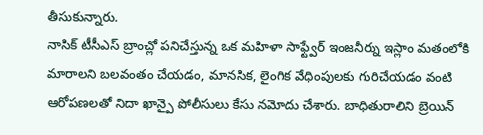తీసుకున్నారు.
నాసిక్ టీసీఎస్ బ్రాంచ్లో పనిచేస్తున్న ఒక మహిళా సాఫ్ట్వేర్ ఇంజనీర్ను ఇస్లాం మతంలోకి మారాలని బలవంతం చేయడం, మానసిక, లైంగిక వేధింపులకు గురిచేయడం వంటి ఆరోపణలతో నిదా ఖాన్పై పోలీసులు కేసు నమోదు చేశారు. బాధితురాలిని బ్రెయిన్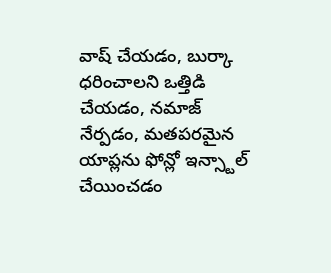వాష్ చేయడం, బుర్కా ధరించాలని ఒత్తిడి చేయడం, నమాజ్ నేర్పడం, మతపరమైన యాప్లను ఫోన్లో ఇన్స్టాల్ చేయించడం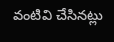వంటివి చేసినట్లు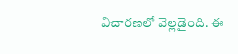విచారణలో వెల్లడైంది. ఈ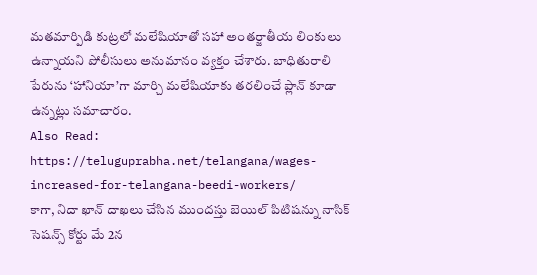మతమార్పిడి కుట్రలో మలేషియాతో సహా అంతర్జాతీయ లింకులు ఉన్నాయని పోలీసులు అనుమానం వ్యక్తం చేశారు. బాధితురాలి పేరును ‘హానియా’గా మార్చి మలేషియాకు తరలించే ప్లాన్ కూడా ఉన్నట్లు సమాచారం.
Also Read: https://teluguprabha.net/telangana/wages-increased-for-telangana-beedi-workers/
కాగా, నిదా ఖాన్ దాఖలు చేసిన ముందస్తు బెయిల్ పిటిషన్ను నాసిక్ సెషన్స్ కోర్టు మే 2న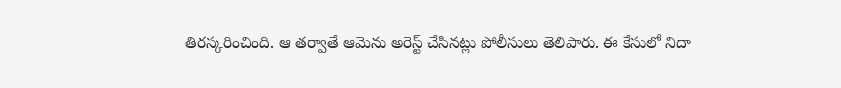తిరస్కరించింది. ఆ తర్వాతే ఆమెను అరెస్ట్ చేసినట్లు పోలీసులు తెలిపారు. ఈ కేసులో నిదా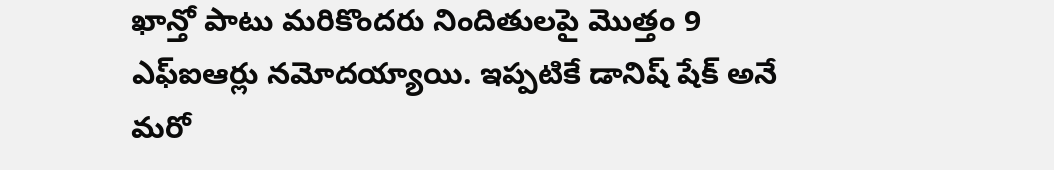ఖాన్తో పాటు మరికొందరు నిందితులపై మొత్తం 9 ఎఫ్ఐఆర్లు నమోదయ్యాయి. ఇప్పటికే డానిష్ షేక్ అనే మరో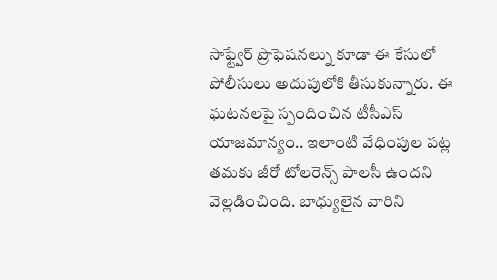సాఫ్ట్వేర్ ప్రొఫెషనల్ను కూడా ఈ కేసులో పోలీసులు అదుపులోకి తీసుకున్నారు. ఈ ఘటనలపై స్పందించిన టీసీఎస్ యాజమాన్యం.. ఇలాంటి వేధింపుల పట్ల తమకు జీరో టోలరెన్స్ పాలసీ ఉందని వెల్లడించింది. బాధ్యులైన వారిని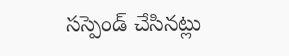సస్పెండ్ చేసినట్లు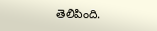తెలిపింది.